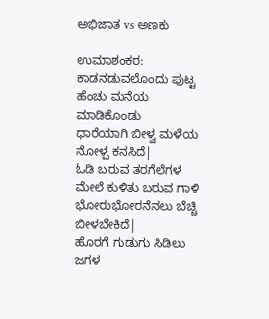ಅಭಿಜಾತ vs ಅಣಕು

ಉಮಾಶಂಕರ:
ಕಾಡನಡುವಲೊಂದು ಪುಟ್ಟ
ಹೆಂಚು ಮನೆಯ ಮಾಡಿಕೊಂಡು
ಧಾರೆಯಾಗಿ ಬೀಳ್ವ ಮಳೆಯ
ನೋಳ್ಪ ಕನಸಿದೆ|
ಓಡಿ ಬರುವ ತರಗೆಲೆಗಳ
ಮೇಲೆ ಕುಳಿತು ಬರುವ ಗಾಳಿ
ಭೋರುಭೋರನೆನಲು ಬೆಚ್ಚಿ
ಬೀಳಬೇಕಿದೆ|
ಹೊರಗೆ ಗುಡುಗು ಸಿಡಿಲು ಜಗಳ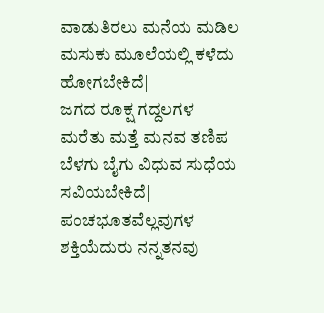ವಾಡುತಿರಲು ಮನೆಯ ಮಡಿಲ
ಮಸುಕು ಮೂಲೆಯಲ್ಲಿ ಕಳೆದು
ಹೋಗಬೇಕಿದೆ|
ಜಗದ ರೂಕ್ಷ ಗದ್ದಲಗಳ
ಮರೆತು ಮತ್ತೆ ಮನವ ತಣಿಪ
ಬೆಳಗು ಬೈಗು ವಿಧುವ ಸುಧೆಯ
ಸವಿಯಬೇಕಿದೆ|
ಪಂಚಭೂತವೆಲ್ಲವುಗಳ
ಶಕ್ತಿಯೆದುರು ನನ್ನತನವು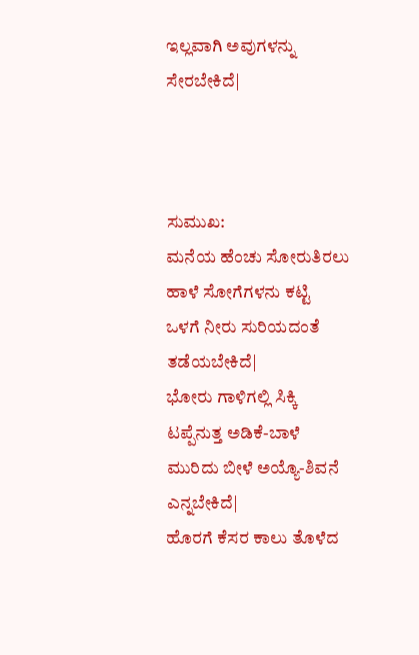ಇಲ್ಲವಾಗಿ ಅವುಗಳನ್ನು
ಸೇರಬೇಕಿದೆ|



ಸುಮುಖ:
ಮನೆಯ ಹೆಂಚು ಸೋರುತಿರಲು
ಹಾಳೆ ಸೋಗೆಗಳನು ಕಟ್ಟಿ
ಒಳಗೆ ನೀರು ಸುರಿಯದಂತೆ
ತಡೆಯಬೇಕಿದೆ|
ಭೋರು ಗಾಳಿಗಲ್ಲಿ ಸಿಕ್ಕಿ
ಟಪ್ಪೆನುತ್ತ ಅಡಿಕೆ-ಬಾಳೆ
ಮುರಿದು ಬೀಳೆ ಅಯ್ಯೊ-ಶಿವನೆ
ಎನ್ನಬೇಕಿದೆ|
ಹೊರಗೆ ಕೆಸರ ಕಾಲು ತೊಳೆದ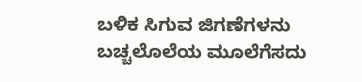ಬಳಿಕ ಸಿಗುವ ಜಿಗಣೆಗಳನು
ಬಚ್ಚಲೊಲೆಯ ಮೂಲೆಗೆಸದು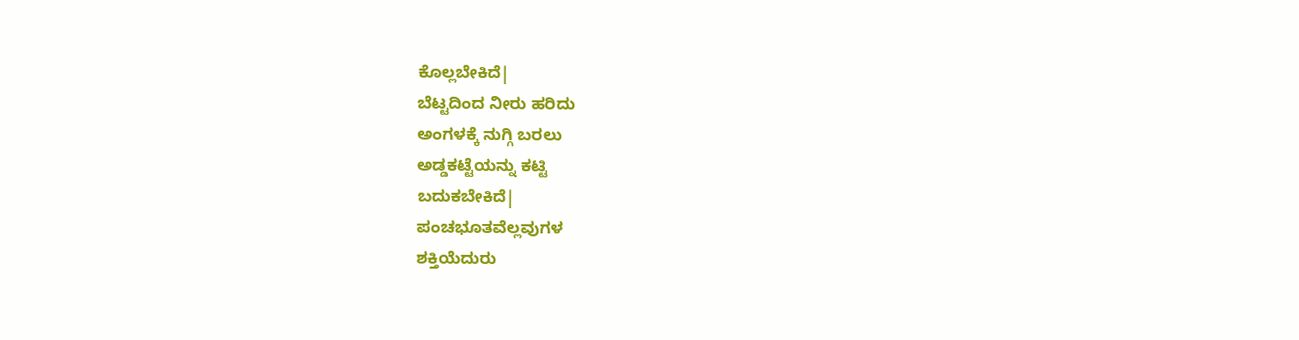ಕೊಲ್ಲಬೇಕಿದೆ|
ಬೆಟ್ಟದಿಂದ ನೀರು ಹರಿದು
ಅಂಗಳಕ್ಕೆ ನುಗ್ಗಿ ಬರಲು
ಅಡ್ಡಕಟ್ಟೆಯನ್ನು ಕಟ್ಟಿ
ಬದುಕಬೇಕಿದೆ|
ಪಂಚಭೂತವೆಲ್ಲವುಗಳ
ಶಕ್ತಿಯೆದುರು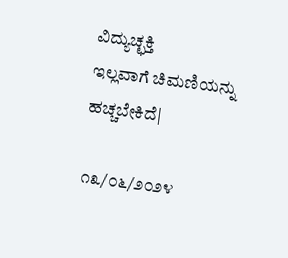ವಿದ್ಯುಚ್ಛಕ್ತಿ
ಇಲ್ಲವಾಗೆ ಚಿಮಣಿಯನ್ನು
ಹಚ್ಚಬೇಕಿದೆ|

೧೩/೦೬/೨೦೨೪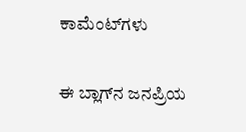ಕಾಮೆಂಟ್‌ಗಳು

ಈ ಬ್ಲಾಗ್‌ನ ಜನಪ್ರಿಯ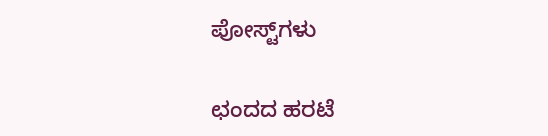ಪೋಸ್ಟ್‌ಗಳು

ಛಂದದ ಹರಟೆ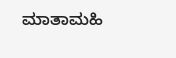ಮಾತಾಮಹಿ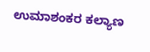ಉಮಾಶಂಕರ ಕಲ್ಯಾಣ